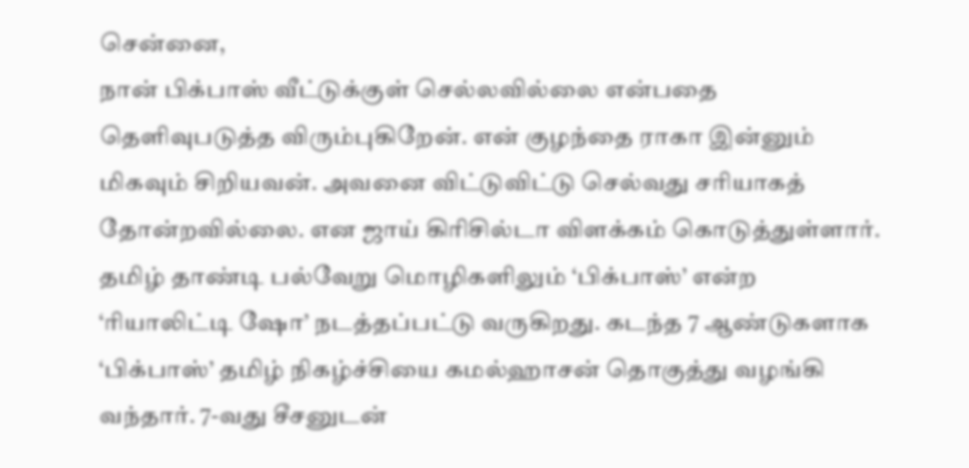சென்னை,
நான் பிக்பாஸ் வீட்டுக்குள் செல்லவில்லை என்பதை தெளிவுபடுத்த விரும்புகிறேன். என் குழந்தை ராகா இன்னும் மிகவும் சிறியவன். அவனை விட்டுவிட்டு செல்வது சரியாகத் தோன்றவில்லை. என ஜாய் கிரிசில்டா விளக்கம் கொடுத்துள்ளார்.
தமிழ் தாண்டி பல்வேறு மொழிகளிலும் ‘பிக்பாஸ்’ என்ற ‘ரியாலிட்டி ஷோ’ நடத்தப்பட்டு வருகிறது. கடந்த 7 ஆண்டுகளாக ‘பிக்பாஸ்’ தமிழ் நிகழ்ச்சியை கமல்ஹாசன் தொகுத்து வழங்கி வந்தார். 7-வது சீசனுடன்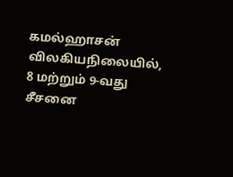கமல்ஹாசன் விலகியநிலையில், 8 மற்றும் 9-வது சீசனை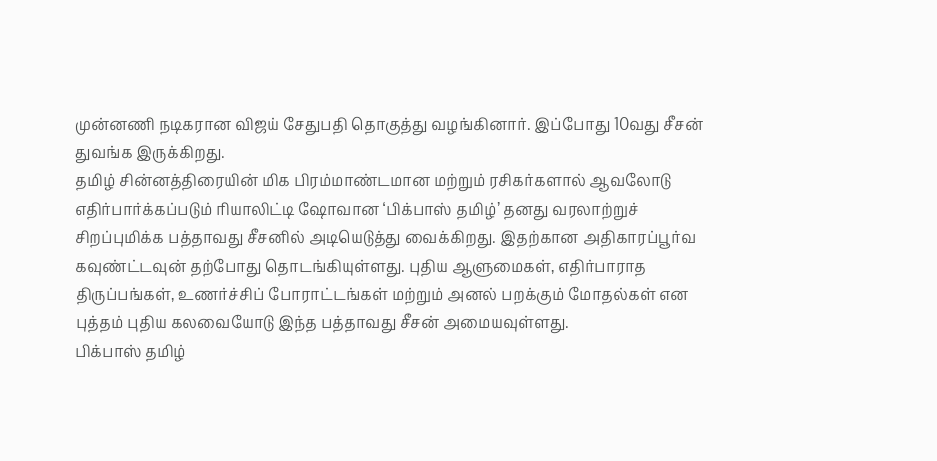முன்னணி நடிகரான விஜய் சேதுபதி தொகுத்து வழங்கினார். இப்போது 10வது சீசன் துவங்க இருக்கிறது.
தமிழ் சின்னத்திரையின் மிக பிரம்மாண்டமான மற்றும் ரசிகர்களால் ஆவலோடு எதிர்பார்க்கப்படும் ரியாலிட்டி ஷோவான ‘பிக்பாஸ் தமிழ்’ தனது வரலாற்றுச் சிறப்புமிக்க பத்தாவது சீசனில் அடியெடுத்து வைக்கிறது. இதற்கான அதிகாரப்பூர்வ கவுண்ட்டவுன் தற்போது தொடங்கியுள்ளது. புதிய ஆளுமைகள், எதிர்பாராத திருப்பங்கள், உணர்ச்சிப் போராட்டங்கள் மற்றும் அனல் பறக்கும் மோதல்கள் என புத்தம் புதிய கலவையோடு இந்த பத்தாவது சீசன் அமையவுள்ளது.
பிக்பாஸ் தமிழ்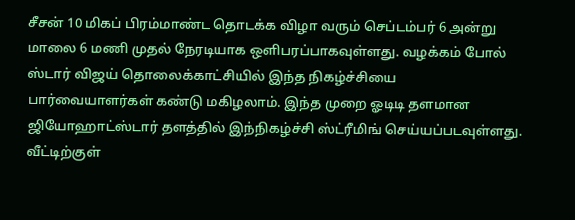சீசன் 10 மிகப் பிரம்மாண்ட தொடக்க விழா வரும் செப்டம்பர் 6 அன்று மாலை 6 மணி முதல் நேரடியாக ஒளிபரப்பாகவுள்ளது. வழக்கம் போல் ஸ்டார் விஜய் தொலைக்காட்சியில் இந்த நிகழ்ச்சியை பார்வையாளர்கள் கண்டு மகிழலாம். இந்த முறை ஓடிடி தளமான ஜியோஹாட்ஸ்டார் தளத்தில் இந்நிகழ்ச்சி ஸ்ட்ரீமிங் செய்யப்படவுள்ளது.
வீட்டிற்குள்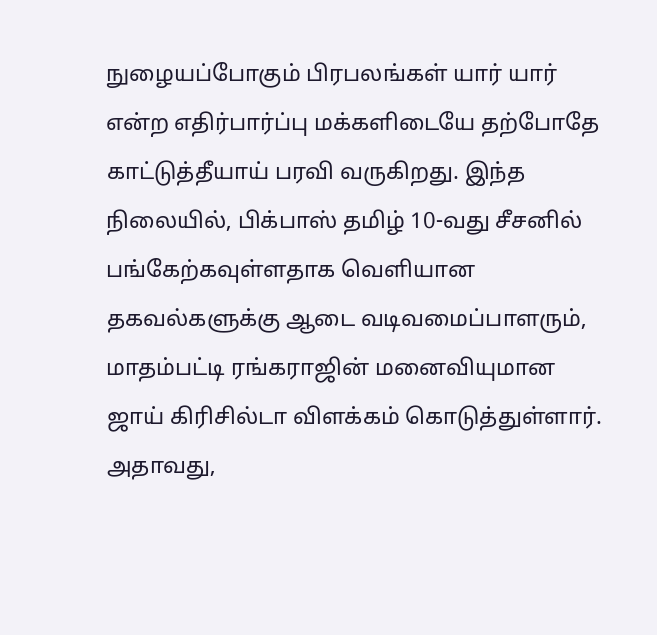நுழையப்போகும் பிரபலங்கள் யார் யார் என்ற எதிர்பார்ப்பு மக்களிடையே தற்போதே காட்டுத்தீயாய் பரவி வருகிறது. இந்த நிலையில், பிக்பாஸ் தமிழ் 10-வது சீசனில் பங்கேற்கவுள்ளதாக வெளியான தகவல்களுக்கு ஆடை வடிவமைப்பாளரும், மாதம்பட்டி ரங்கராஜின் மனைவியுமான ஜாய் கிரிசில்டா விளக்கம் கொடுத்துள்ளார். அதாவது,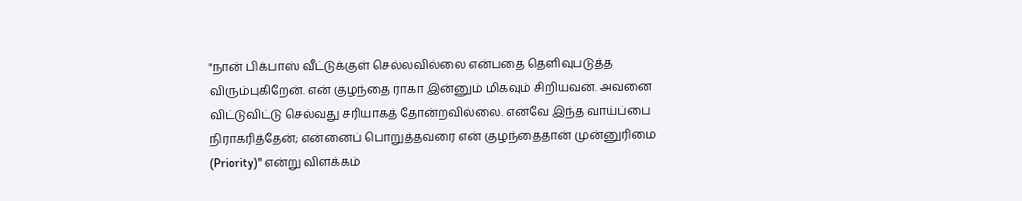"நான் பிக்பாஸ் வீட்டுக்குள் செல்லவில்லை என்பதை தெளிவுபடுத்த விரும்புகிறேன். என் குழந்தை ராகா இன்னும் மிகவும் சிறியவன். அவனை விட்டுவிட்டு செல்வது சரியாகத் தோன்றவில்லை. எனவே இந்த வாய்ப்பை நிராகரித்தேன்; என்னைப் பொறுத்தவரை என் குழந்தைதான் முன்னுரிமை (Priority)" என்று விளக்கம்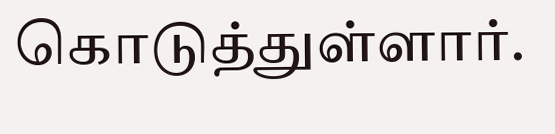கொடுத்துள்ளார்.